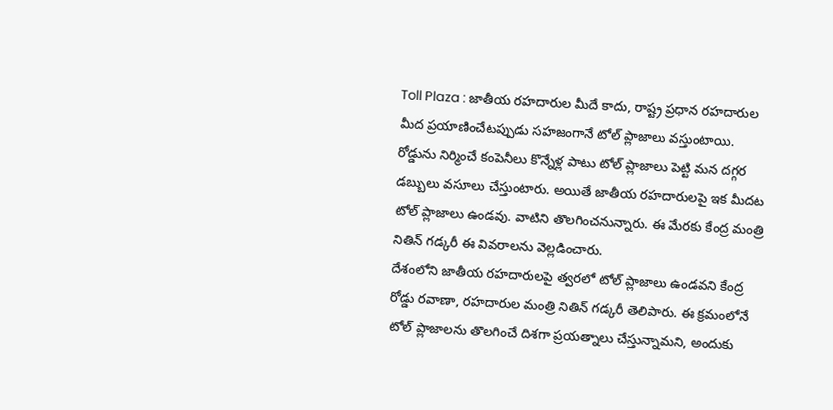Toll Plaza : జాతీయ రహదారుల మీదే కాదు, రాష్ట్ర ప్రధాన రహదారుల మీద ప్రయాణించేటప్పుడు సహజంగానే టోల్ ప్లాజాలు వస్తుంటాయి. రోడ్డును నిర్మించే కంపెనీలు కొన్నేళ్ల పాటు టోల్ ప్లాజాలు పెట్టి మన దగ్గర డబ్బులు వసూలు చేస్తుంటారు. అయితే జాతీయ రహదారులపై ఇక మీదట టోల్ ప్లాజాలు ఉండవు. వాటిని తొలగించనున్నారు. ఈ మేరకు కేంద్ర మంత్రి నితిన్ గడ్కరీ ఈ వివరాలను వెల్లడించారు.
దేశంలోని జాతీయ రహదారులపై త్వరలో టోల్ ప్లాజాలు ఉండవని కేంద్ర రోడ్డు రవాణా, రహదారుల మంత్రి నితిన్ గడ్కరీ తెలిపారు. ఈ క్రమంలోనే టోల్ ప్లాజాలను తొలగించే దిశగా ప్రయత్నాలు చేస్తున్నామని, అందుకు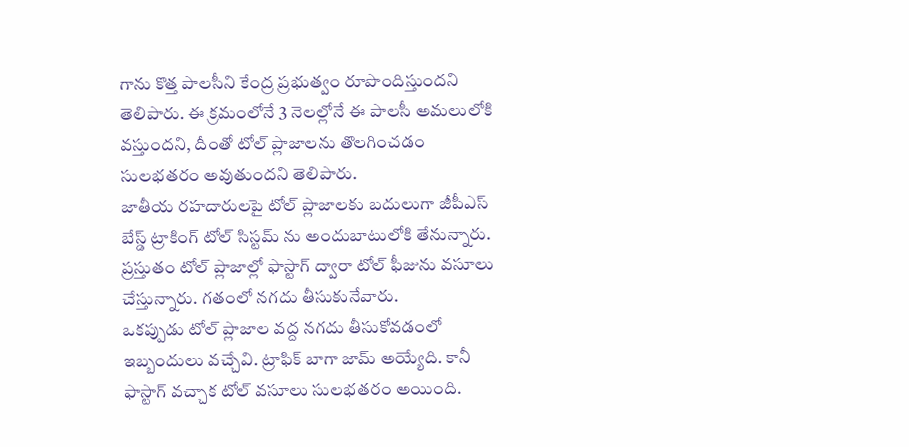గాను కొత్త పాలసీని కేంద్ర ప్రభుత్వం రూపొందిస్తుందని తెలిపారు. ఈ క్రమంలోనే 3 నెలల్లోనే ఈ పాలసీ అమలులోకి వస్తుందని, దీంతో టోల్ ప్లాజాలను తొలగించడం సులభతరం అవుతుందని తెలిపారు.
జాతీయ రహదారులపై టోల్ ప్లాజాలకు బదులుగా జీపీఎస్ బేస్డ్ ట్రాకింగ్ టోల్ సిస్టమ్ ను అందుబాటులోకి తేనున్నారు. ప్రస్తుతం టోల్ ప్లాజాల్లో ఫాస్టాగ్ ద్వారా టోల్ ఫీజును వసూలు చేస్తున్నారు. గతంలో నగదు తీసుకునేవారు.
ఒకప్పుడు టోల్ ప్లాజాల వద్ద నగదు తీసుకోవడంలో ఇబ్బందులు వచ్చేవి. ట్రాఫిక్ బాగా జామ్ అయ్యేది. కానీ ఫాస్టాగ్ వచ్చాక టోల్ వసూలు సులభతరం అయింది.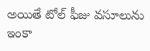అయితే టోల్ ఫీజు వసూలును ఇంకా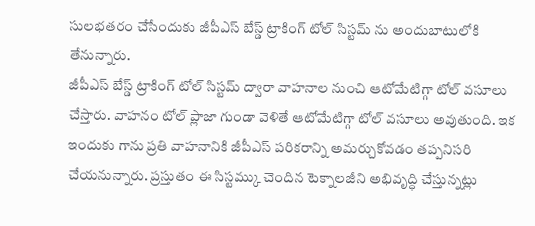సులభతరం చేసేందుకు జీపీఎస్ బేస్డ్ ట్రాకింగ్ టోల్ సిస్టమ్ ను అందుబాటులోకి తేనున్నారు.
జీపీఎస్ బేస్డ్ ట్రాకింగ్ టోల్ సిస్టమ్ ద్వారా వాహనాల నుంచి ఆటోమేటిగ్గా టోల్ వసూలు చేస్తారు. వాహనం టోల్ ప్లాజా గుండా వెళితే ఆటోమేటిగ్గా టోల్ వసూలు అవుతుంది. ఇక ఇందుకు గాను ప్రతి వాహనానికి జీపీఎస్ పరికరాన్ని అమర్చుకోవడం తప్పనిసరి చేయనున్నారు. ప్రస్తుతం ఈ సిస్టమ్కు చెందిన టెక్నాలజీని అభివృద్ధి చేస్తున్నట్లు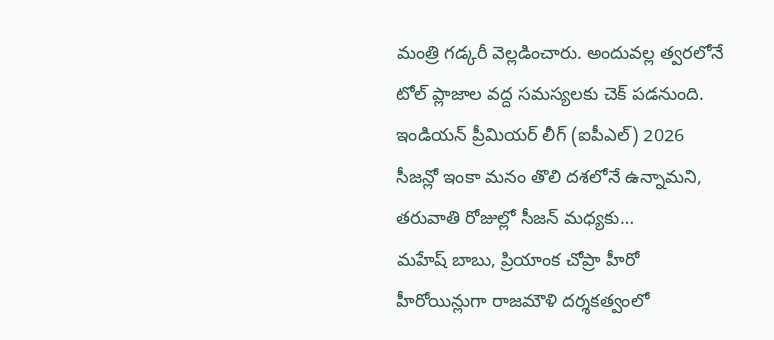మంత్రి గడ్కరీ వెల్లడించారు. అందువల్ల త్వరలోనే టోల్ ప్లాజాల వద్ద సమస్యలకు చెక్ పడనుంది.
ఇండియన్ ప్రీమియర్ లీగ్ (ఐపీఎల్) 2026 సీజన్లో ఇంకా మనం తొలి దశలోనే ఉన్నామని, తరువాతి రోజుల్లో సీజన్ మధ్యకు…
మహేష్ బాబు, ప్రియాంక చోప్రా హీరో హీరోయిన్లుగా రాజమౌళి దర్శకత్వంలో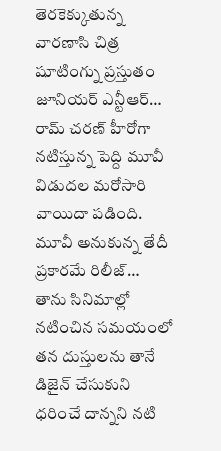తెరకెక్కుతున్న వారణాసి చిత్ర షూటింగ్ను ప్రస్తుతం జూనియర్ ఎన్టీఆర్…
రామ్ చరణ్ హీరోగా నటిస్తున్న పెద్ది మూవీ విడుదల మరోసారి వాయిదా పడింది. మూవీ అనుకున్న తేదీ ప్రకారమే రిలీజ్…
తాను సినిమాల్లో నటించిన సమయంలో తన దుస్తులను తానే డిజైన్ చేసుకుని ధరించే దాన్నని నటి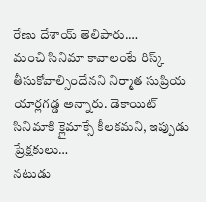రేణు దేశాయ్ తెలిపారు.…
మంచి సినిమా కావాలంటే రిస్క్ తీసుకోవాల్సిందేనని నిర్మాత సుప్రియ యార్లగడ్డ అన్నారు. డెకాయిట్ సినిమాకి క్లైమాక్సే కీలకమని, ఇప్పుడు ప్రేక్షకులు…
నటుడు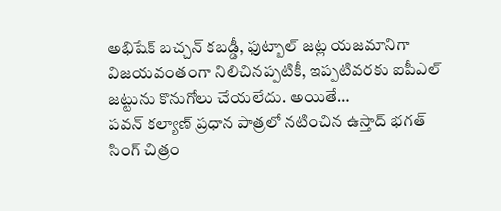అభిషేక్ బచ్చన్ కబడ్డీ, ఫుట్బాల్ జట్ల యజమానిగా విజయవంతంగా నిలిచినప్పటికీ, ఇప్పటివరకు ఐపీఎల్ జట్టును కొనుగోలు చేయలేదు. అయితే…
పవన్ కల్యాణ్ ప్రధాన పాత్రలో నటించిన ఉస్తాద్ భగత్ సింగ్ చిత్రం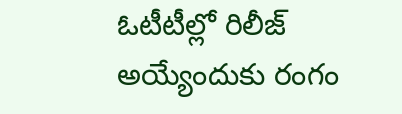ఓటీటీల్లో రిలీజ్ అయ్యేందుకు రంగం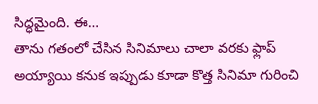సిద్ధమైంది. ఈ…
తాను గతంలో చేసిన సినిమాలు చాలా వరకు ఫ్లాప్ అయ్యాయి కనుక ఇప్పుడు కూడా కొత్త సినిమా గురించి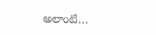అలాంటి…